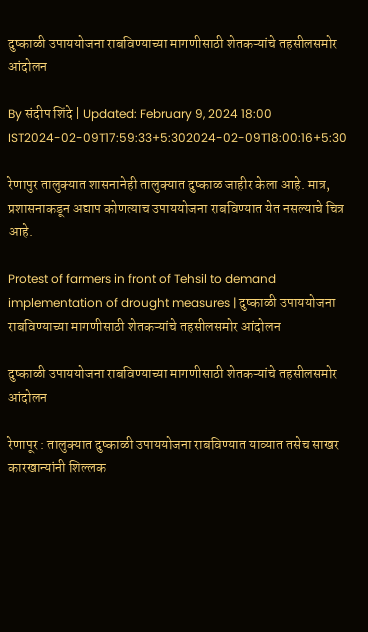दुष्काळी उपाययोजना राबविण्याच्या मागणीसाठी शेतकऱ्यांचे तहसीलसमोर आंदोलन

By संदीप शिंदे | Updated: February 9, 2024 18:00 IST2024-02-09T17:59:33+5:302024-02-09T18:00:16+5:30

रेणापुर तालुक्यात शासनानेही तालुक्यात दुष्काळ जाहीर केला आहे. मात्र, प्रशासनाकडून अद्याप कोणत्याच उपाययोजना राबविण्यात येत नसल्याचे चित्र आहे.

Protest of farmers in front of Tehsil to demand implementation of drought measures | दुष्काळी उपाययोजना राबविण्याच्या मागणीसाठी शेतकऱ्यांचे तहसीलसमोर आंदोलन

दुष्काळी उपाययोजना राबविण्याच्या मागणीसाठी शेतकऱ्यांचे तहसीलसमोर आंदोलन

रेणापूर : तालुक्यात दुष्काळी उपाययोजना राबविण्यात याव्यात तसेच साखर कारखान्यांनी शिल्लक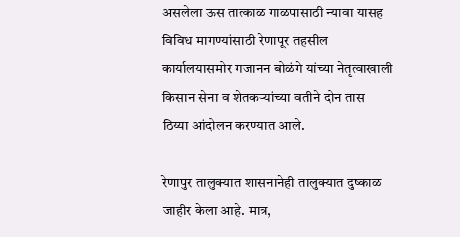असलेला ऊस तात्काळ गाळपासाठी न्यावा यासह विविध मागण्यांसाठी रेणापूर तहसील कार्यालयासमोर गजानन बोळंगे यांच्या नेतृत्वाखाली किसान सेना व शेतकऱ्यांच्या वतीने दोन तास ठिय्या आंदोलन करण्यात आले.

रेणापुर तालुक्यात शासनानेही तालुक्यात दुष्काळ जाहीर केला आहे. मात्र,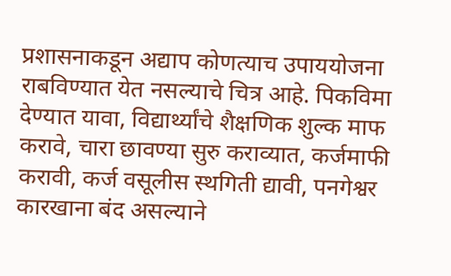प्रशासनाकडून अद्याप कोणत्याच उपाययोजना राबविण्यात येत नसल्याचे चित्र आहे. पिकविमा देण्यात यावा, विद्यार्थ्यांचे शैक्षणिक शुल्क माफ करावे, चारा छावण्या सुरु कराव्यात, कर्जमाफी करावी, कर्ज वसूलीस स्थगिती द्यावी, पनगेश्वर कारखाना बंद असल्याने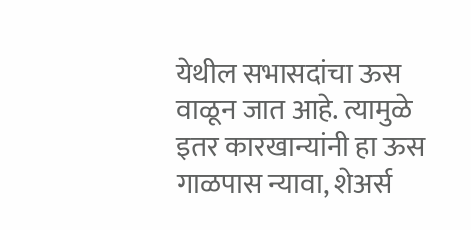येथील सभासदांचा ऊस वाळून जात आहे. त्यामुळे इतर कारखान्यांनी हा ऊस गाळपास न्यावा, शेअर्स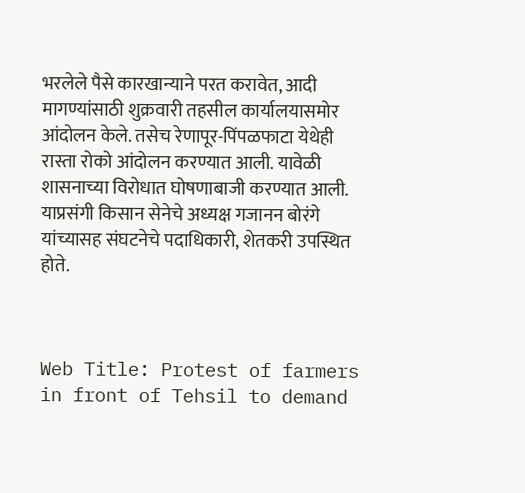भरलेले पैसे कारखान्याने परत करावेत, आदी मागण्यांसाठी शुक्रवारी तहसील कार्यालयासमोर आंदोलन केले. तसेच रेणापूर-पिंपळफाटा येथेही रास्ता रोको आंदोलन करण्यात आली. यावेळी शासनाच्या विरोधात घोषणाबाजी करण्यात आली. याप्रसंगी किसान सेनेचे अध्यक्ष गजानन बोरंगे यांच्यासह संघटनेचे पदाधिकारी, शेतकरी उपस्थित होते.



Web Title: Protest of farmers in front of Tehsil to demand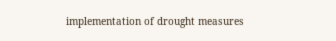implementation of drought measures